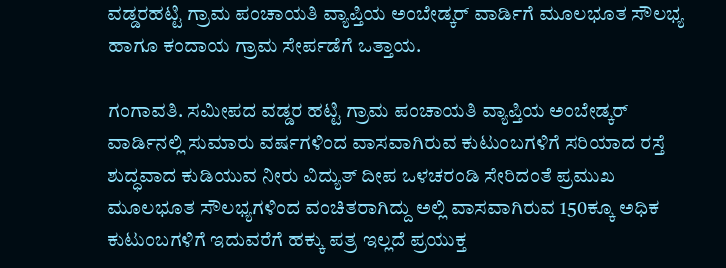ವಡ್ಡರಹಟ್ಟಿ ಗ್ರಾಮ ಪಂಚಾಯತಿ ವ್ಯಾಪ್ತಿಯ ಅಂಬೇಡ್ಕರ್ ವಾರ್ಡಿಗೆ ಮೂಲಭೂತ ಸೌಲಭ್ಯ ಹಾಗೂ ಕಂದಾಯ ಗ್ರಾಮ ಸೇರ್ಪಡೆಗೆ ಒತ್ತಾಯ.

ಗಂಗಾವತಿ. ಸಮೀಪದ ವಡ್ಡರ ಹಟ್ಟಿ ಗ್ರಾಮ ಪಂಚಾಯತಿ ವ್ಯಾಪ್ತಿಯ ಅಂಬೇಡ್ಕರ್ ವಾರ್ಡಿನಲ್ಲಿ ಸುಮಾರು ವರ್ಷಗಳಿಂದ ವಾಸವಾಗಿರುವ ಕುಟುಂಬಗಳಿಗೆ ಸರಿಯಾದ ರಸ್ತೆ ಶುದ್ಧವಾದ ಕುಡಿಯುವ ನೀರು ವಿದ್ಯುತ್ ದೀಪ ಒಳಚರಂಡಿ ಸೇರಿದಂತೆ ಪ್ರಮುಖ ಮೂಲಭೂತ ಸೌಲಭ್ಯಗಳಿಂದ ವಂಚಿತರಾಗಿದ್ದು ಅಲ್ಲಿ ವಾಸವಾಗಿರುವ 150ಕ್ಕೂ ಅಧಿಕ ಕುಟುಂಬಗಳಿಗೆ ಇದುವರೆಗೆ ಹಕ್ಕು ಪತ್ರ ಇಲ್ಲದೆ ಪ್ರಯುಕ್ತ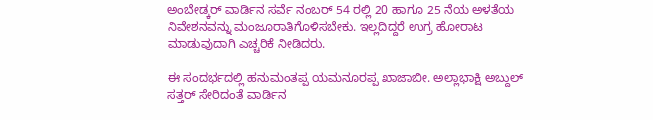ಅಂಬೇಡ್ಕರ್ ವಾರ್ಡಿನ ಸರ್ವೆ ನಂಬರ್ 54 ರಲ್ಲಿ 20 ಹಾಗೂ 25 ನೆಯ ಅಳತೆಯ ನಿವೇಶನವನ್ನು ಮಂಜೂರಾತಿಗೊಳಿಸಬೇಕು. ಇಲ್ಲದಿದ್ದರೆ ಉಗ್ರ ಹೋರಾಟ ಮಾಡುವುದಾಗಿ ಎಚ್ಚರಿಕೆ ನೀಡಿದರು.

ಈ ಸಂದರ್ಭದಲ್ಲಿ ಹನುಮಂತಪ್ಪ ಯಮನೂರಪ್ಪ ಖಾಜಾಬೀ. ಅಲ್ಲಾಭಾಕ್ಷಿ ಅಬ್ದುಲ್ ಸತ್ತರ್ ಸೇರಿದಂತೆ ವಾರ್ಡಿನ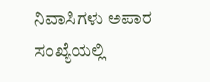ನಿವಾಸಿಗಳು ಅಪಾರ ಸಂಖ್ಯೆಯಲ್ಲಿ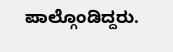ಪಾಲ್ಗೊಂಡಿದ್ದರು.